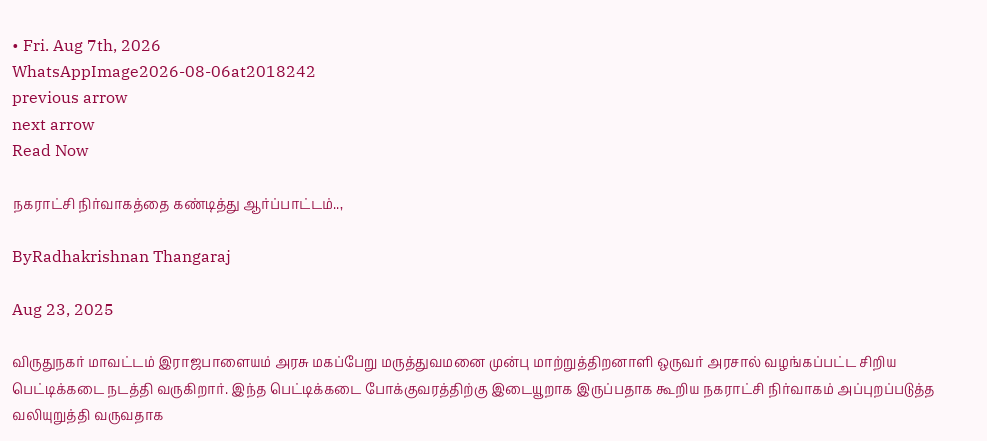• Fri. Aug 7th, 2026
WhatsAppImage2026-08-06at2018242
previous arrow
next arrow
Read Now

நகராட்சி நிர்வாகத்தை கண்டித்து ஆர்ப்பாட்டம்..,

ByRadhakrishnan Thangaraj

Aug 23, 2025

விருதுநகர் மாவட்டம் இராஜபாளையம் அரசு மகப்பேறு மருத்துவமனை முன்பு மாற்றுத்திறனாளி ஒருவர் அரசால் வழங்கப்பட்ட சிறிய பெட்டிக்கடை நடத்தி வருகிறார். இந்த பெட்டிக்கடை போக்குவரத்திற்கு இடையூறாக இருப்பதாக கூறிய நகராட்சி நிர்வாகம் அப்புறப்படுத்த வலியுறுத்தி வருவதாக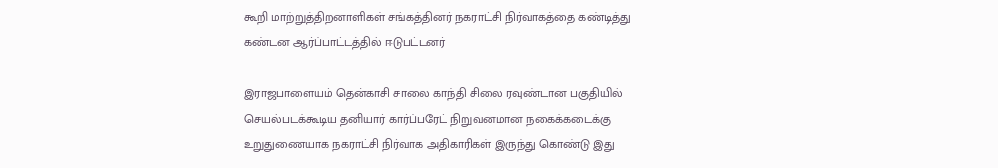கூறி மாற்றுத்திறனாளிகள் சங்கத்தினர் நகராட்சி நிர்வாகத்தை கண்டித்து கண்டன ஆர்ப்பாட்டத்தில் ஈடுபட்டனர்

இராஜபாளையம் தென்காசி சாலை காந்தி சிலை ரவுண்டான பகுதியில் செயல்படக்கூடிய தனியார் கார்ப்பரேட் நிறுவனமான நகைக்கடைக்கு உறுதுணையாக நகராட்சி நிர்வாக அதிகாரிகள் இருந்து கொண்டு இது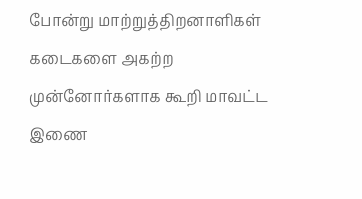போன்று மாற்றுத்திறனாளிகள் கடைகளை அகற்ற முன்னோர்களாக கூறி மாவட்ட இணை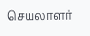செயலாளர்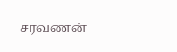சரவணன்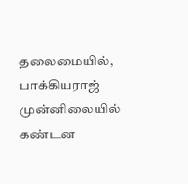தலைமையில், பாக்கியராஜ் முன்னிலையில் கண்டன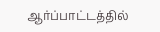ஆர்ப்பாட்டத்தில்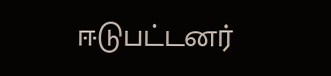ஈடுபட்டனர்